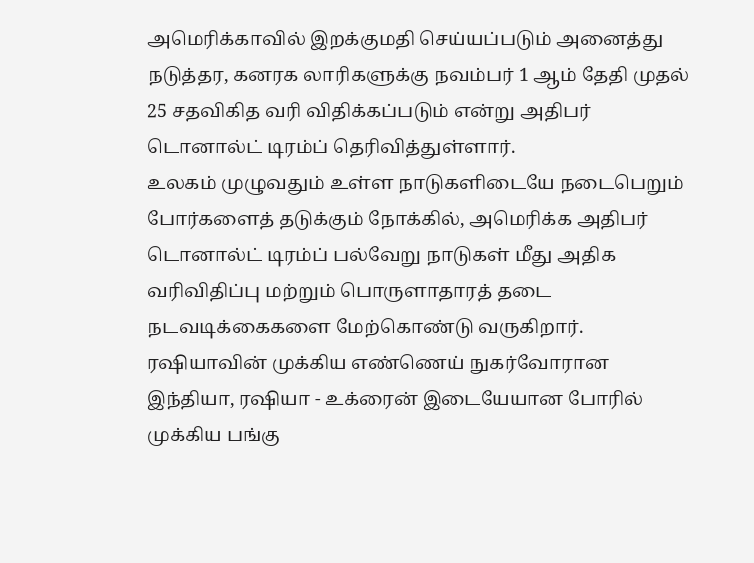அமெரிக்காவில் இறக்குமதி செய்யப்படும் அனைத்து நடுத்தர, கனரக லாரிகளுக்கு நவம்பர் 1 ஆம் தேதி முதல் 25 சதவிகித வரி விதிக்கப்படும் என்று அதிபர் டொனால்ட் டிரம்ப் தெரிவித்துள்ளார்.
உலகம் முழுவதும் உள்ள நாடுகளிடையே நடைபெறும் போர்களைத் தடுக்கும் நோக்கில், அமெரிக்க அதிபர் டொனால்ட் டிரம்ப் பல்வேறு நாடுகள் மீது அதிக வரிவிதிப்பு மற்றும் பொருளாதாரத் தடை நடவடிக்கைகளை மேற்கொண்டு வருகிறார்.
ரஷியாவின் முக்கிய எண்ணெய் நுகர்வோரான இந்தியா, ரஷியா - உக்ரைன் இடையேயான போரில் முக்கிய பங்கு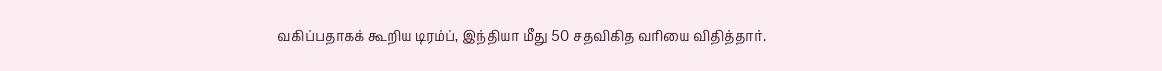வகிப்பதாகக் கூறிய டிரம்ப், இந்தியா மீது 50 சதவிகித வரியை விதித்தார்.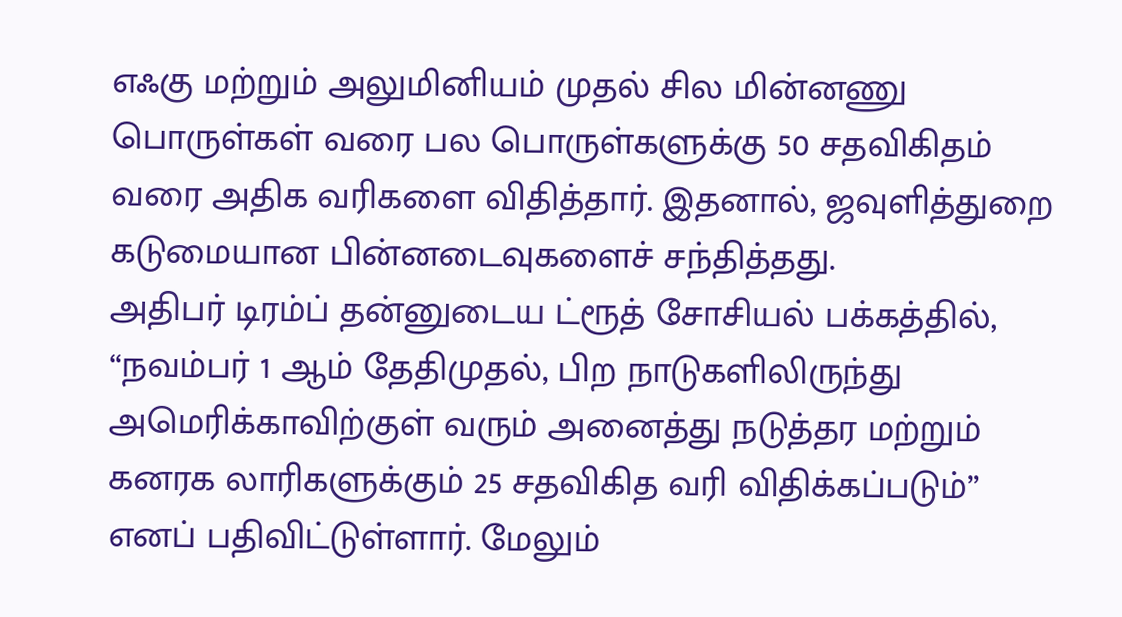எஃகு மற்றும் அலுமினியம் முதல் சில மின்னணு பொருள்கள் வரை பல பொருள்களுக்கு 50 சதவிகிதம் வரை அதிக வரிகளை விதித்தார். இதனால், ஜவுளித்துறை கடுமையான பின்னடைவுகளைச் சந்தித்தது.
அதிபர் டிரம்ப் தன்னுடைய ட்ரூத் சோசியல் பக்கத்தில், “நவம்பர் 1 ஆம் தேதிமுதல், பிற நாடுகளிலிருந்து அமெரிக்காவிற்குள் வரும் அனைத்து நடுத்தர மற்றும் கனரக லாரிகளுக்கும் 25 சதவிகித வரி விதிக்கப்படும்” எனப் பதிவிட்டுள்ளார். மேலும்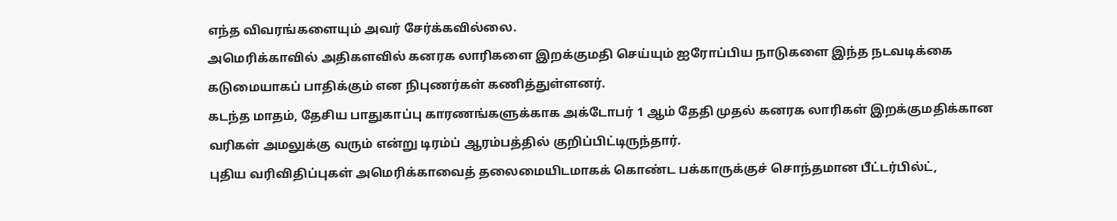எந்த விவரங்களையும் அவர் சேர்க்கவில்லை.
அமெரிக்காவில் அதிகளவில் கனரக லாரிகளை இறக்குமதி செய்யும் ஐரோப்பிய நாடுகளை இந்த நடவடிக்கை கடுமையாகப் பாதிக்கும் என நிபுணர்கள் கணித்துள்ளனர்.
கடந்த மாதம், தேசிய பாதுகாப்பு காரணங்களுக்காக அக்டோபர் 1 ஆம் தேதி முதல் கனரக லாரிகள் இறக்குமதிக்கான வரிகள் அமலுக்கு வரும் என்று டிரம்ப் ஆரம்பத்தில் குறிப்பிட்டிருந்தார்.
புதிய வரிவிதிப்புகள் அமெரிக்காவைத் தலைமையிடமாகக் கொண்ட பக்காருக்குச் சொந்தமான பீட்டர்பில்ட்,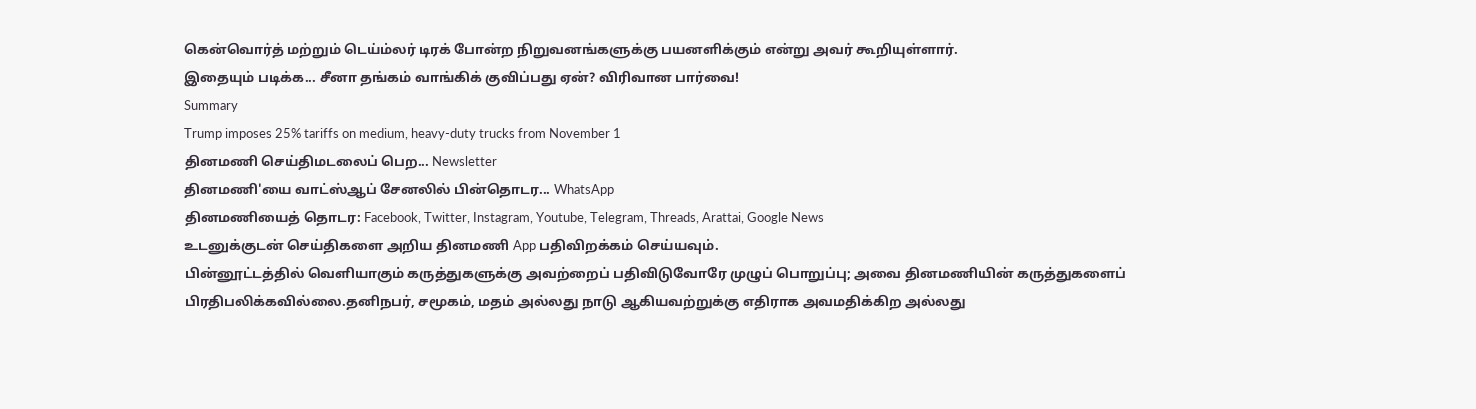கென்வொர்த் மற்றும் டெய்ம்லர் டிரக் போன்ற நிறுவனங்களுக்கு பயனளிக்கும் என்று அவர் கூறியுள்ளார்.
இதையும் படிக்க... சீனா தங்கம் வாங்கிக் குவிப்பது ஏன்? விரிவான பார்வை!
Summary
Trump imposes 25% tariffs on medium, heavy-duty trucks from November 1
தினமணி செய்திமடலைப் பெற... Newsletter
தினமணி'யை வாட்ஸ்ஆப் சேனலில் பின்தொடர... WhatsApp
தினமணியைத் தொடர: Facebook, Twitter, Instagram, Youtube, Telegram, Threads, Arattai, Google News
உடனுக்குடன் செய்திகளை அறிய தினமணி App பதிவிறக்கம் செய்யவும்.
பின்னூட்டத்தில் வெளியாகும் கருத்துகளுக்கு அவற்றைப் பதிவிடுவோரே முழுப் பொறுப்பு; அவை தினமணியின் கருத்துகளைப் பிரதிபலிக்கவில்லை.தனிநபர், சமூகம், மதம் அல்லது நாடு ஆகியவற்றுக்கு எதிராக அவமதிக்கிற அல்லது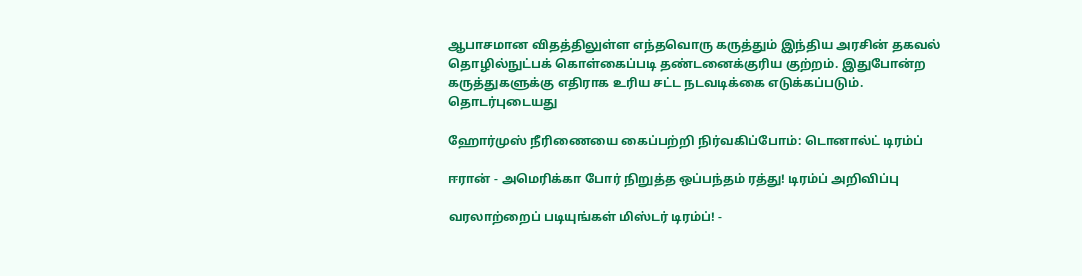ஆபாசமான விதத்திலுள்ள எந்தவொரு கருத்தும் இந்திய அரசின் தகவல் தொழில்நுட்பக் கொள்கைப்படி தண்டனைக்குரிய குற்றம். இதுபோன்ற கருத்துகளுக்கு எதிராக உரிய சட்ட நடவடிக்கை எடுக்கப்படும்.
தொடர்புடையது

ஹோர்முஸ் நீரிணையை கைப்பற்றி நிர்வகிப்போம்: டொனால்ட் டிரம்ப்

ஈரான் - அமெரிக்கா போர் நிறுத்த ஒப்பந்தம் ரத்து! டிரம்ப் அறிவிப்பு

வரலாற்றைப் படியுங்கள் மிஸ்டர் டிரம்ப்! -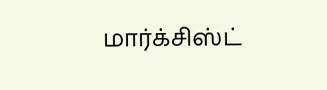மார்க்சிஸ்ட்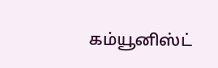கம்யூனிஸ்ட்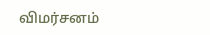விமர்சனம்